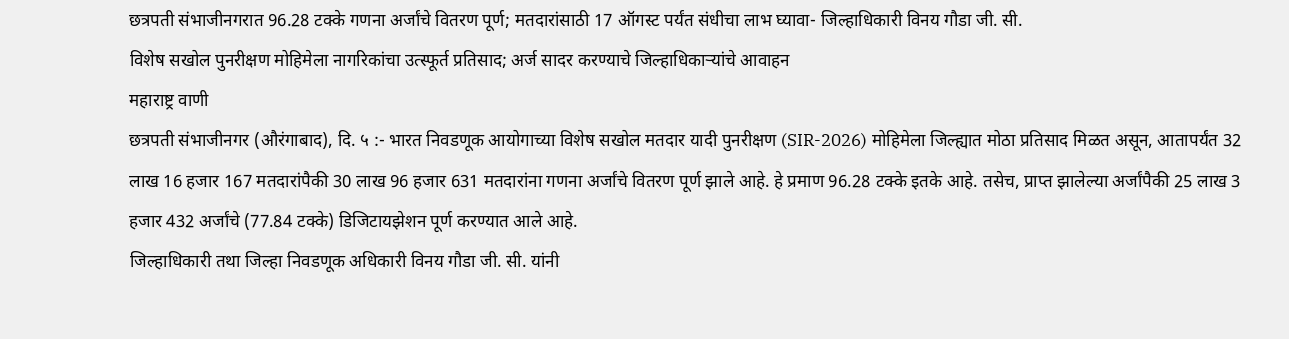छत्रपती संभाजीनगरात 96.28 टक्के गणना अर्जांचे वितरण पूर्ण; मतदारांसाठी 17 ऑगस्ट पर्यंत संधीचा लाभ घ्यावा- जिल्हाधिकारी विनय गौडा जी. सी.
विशेष सखोल पुनरीक्षण मोहिमेला नागरिकांचा उत्स्फूर्त प्रतिसाद; अर्ज सादर करण्याचे जिल्हाधिकाऱ्यांचे आवाहन
महाराष्ट्र वाणी
छत्रपती संभाजीनगर (औरंगाबाद), दि. ५ :- भारत निवडणूक आयोगाच्या विशेष सखोल मतदार यादी पुनरीक्षण (SIR-2026) मोहिमेला जिल्ह्यात मोठा प्रतिसाद मिळत असून, आतापर्यंत 32 लाख 16 हजार 167 मतदारांपैकी 30 लाख 96 हजार 631 मतदारांना गणना अर्जांचे वितरण पूर्ण झाले आहे. हे प्रमाण 96.28 टक्के इतके आहे. तसेच, प्राप्त झालेल्या अर्जांपैकी 25 लाख 3 हजार 432 अर्जांचे (77.84 टक्के) डिजिटायझेशन पूर्ण करण्यात आले आहे.
जिल्हाधिकारी तथा जिल्हा निवडणूक अधिकारी विनय गौडा जी. सी. यांनी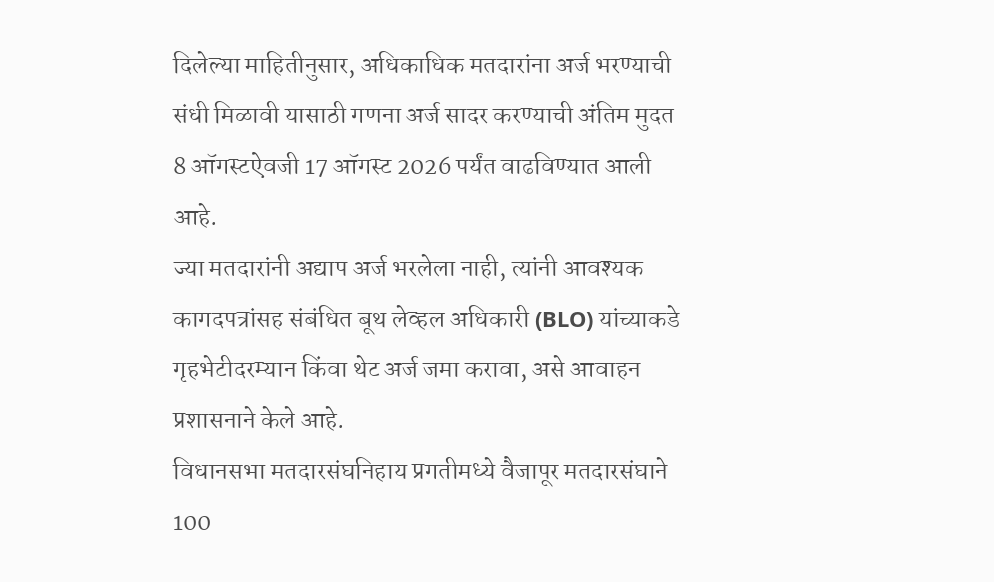दिलेल्या माहितीनुसार, अधिकाधिक मतदारांना अर्ज भरण्याची संधी मिळावी यासाठी गणना अर्ज सादर करण्याची अंतिम मुदत 8 ऑगस्टऐवजी 17 ऑगस्ट 2026 पर्यंत वाढविण्यात आली आहे.
ज्या मतदारांनी अद्याप अर्ज भरलेला नाही, त्यांनी आवश्यक कागदपत्रांसह संबंधित बूथ लेव्हल अधिकारी (BLO) यांच्याकडे गृहभेटीदरम्यान किंवा थेट अर्ज जमा करावा, असे आवाहन प्रशासनाने केले आहे.
विधानसभा मतदारसंघनिहाय प्रगतीमध्ये वैजापूर मतदारसंघाने 100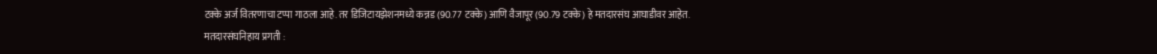टक्के अर्ज वितरणाचा टप्पा गाठला आहे. तर डिजिटायझेशनमध्ये कन्नड (90.77 टक्के) आणि वैजापूर (90.79 टक्के) हे मतदारसंघ आघाडीवर आहेत.
मतदारसंघनिहाय प्रगती :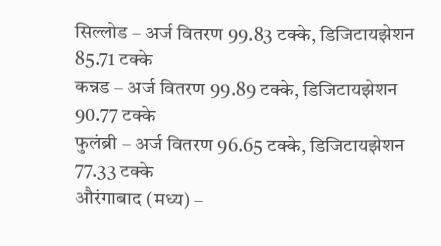सिल्लोड – अर्ज वितरण 99.83 टक्के, डिजिटायझेशन 85.71 टक्के
कन्नड – अर्ज वितरण 99.89 टक्के, डिजिटायझेशन 90.77 टक्के
फुलंब्री – अर्ज वितरण 96.65 टक्के, डिजिटायझेशन 77.33 टक्के
औरंगाबाद (मध्य) –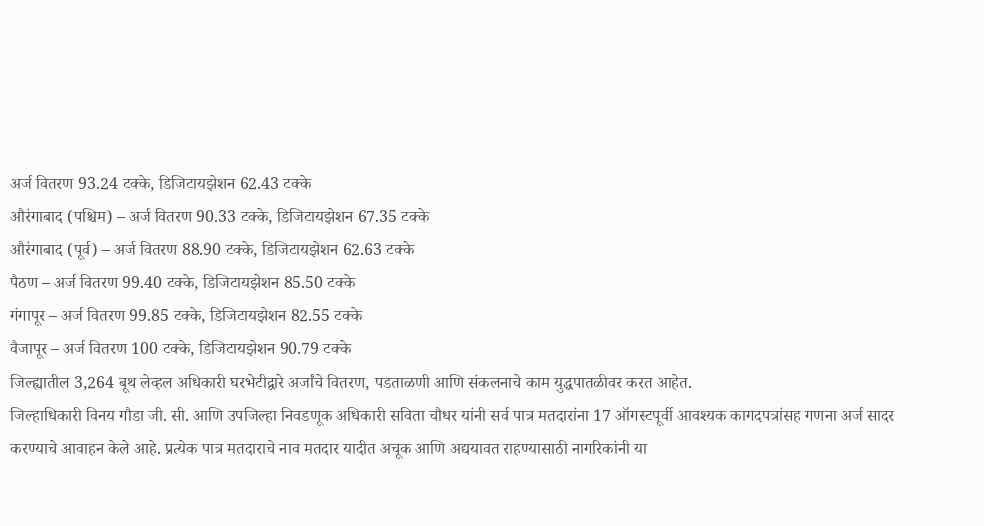अर्ज वितरण 93.24 टक्के, डिजिटायझेशन 62.43 टक्के
औरंगाबाद (पश्चिम) – अर्ज वितरण 90.33 टक्के, डिजिटायझेशन 67.35 टक्के
औरंगाबाद (पूर्व) – अर्ज वितरण 88.90 टक्के, डिजिटायझेशन 62.63 टक्के
पैठण – अर्ज वितरण 99.40 टक्के, डिजिटायझेशन 85.50 टक्के
गंगापूर – अर्ज वितरण 99.85 टक्के, डिजिटायझेशन 82.55 टक्के
वैजापूर – अर्ज वितरण 100 टक्के, डिजिटायझेशन 90.79 टक्के
जिल्ह्यातील 3,264 बूथ लेव्हल अधिकारी घरभेटीद्वारे अर्जांचे वितरण, पडताळणी आणि संकलनाचे काम युद्धपातळीवर करत आहेत.
जिल्हाधिकारी विनय गौडा जी. सी. आणि उपजिल्हा निवडणूक अधिकारी सविता चौधर यांनी सर्व पात्र मतदारांना 17 ऑगस्टपूर्वी आवश्यक कागदपत्रांसह गणना अर्ज सादर करण्याचे आवाहन केले आहे. प्रत्येक पात्र मतदाराचे नाव मतदार यादीत अचूक आणि अद्ययावत राहण्यासाठी नागरिकांनी या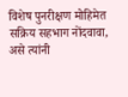विशेष पुनरीक्षण मोहिमेत सक्रिय सहभाग नोंदवावा, असे त्यांनी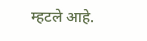म्हटले आहे.